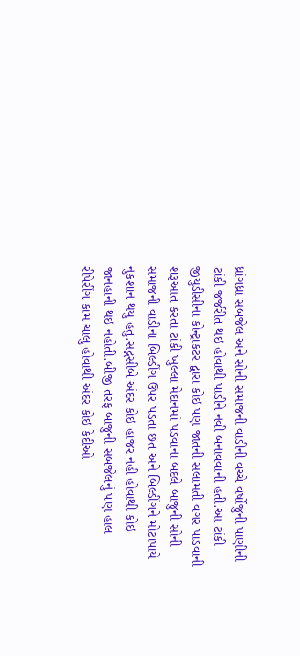ધ્રાંગધ્રા સબજેલ અને સોની સમાજની વાડીની વચ્ચે વર્ષોજુની પાણીની ટાંકી જર્જરીત થઇ હોવાથી પાડીને નવી બનાવવાની હતી.આ ટાંકી જીયુડીસીના કોન્ટ્રાકટર દ્વારા કોઇ પણ જાતની સલામતી વગર પાડવાની શરૂઆત કરતા ટાંકી ખુલ્લા મેદાનમાં પડવાના બદલે બાજુની સોની સમાજની વાડીના બિલ્ડીંગ ઉપર પડતા છત અને બિલ્ડીંગને મોટાપાયે નુકશાન થયુ હતુ.સદ્નસીબે અંદર કોઇ હાજર નહી હોવાથી કોઇ જાનહાની થઇ નહોતી.બીજી તરફ બાજુની સબજેલનું પણ હાલ રીપેરીંગ કામ ચાલુ હોવાથી અંદર કોઇ કેદીઓ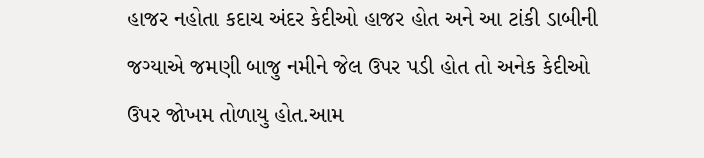હાજર નહોતા કદાચ અંદર કેદીઓ હાજર હોત અને આ ટાંકી ડાબીની જગ્યાએ જમણી બાજુ નમીને જેલ ઉપર પડી હોત તો અનેક કેદીઓ ઉપર જોખમ તોળાયુ હોત.આમ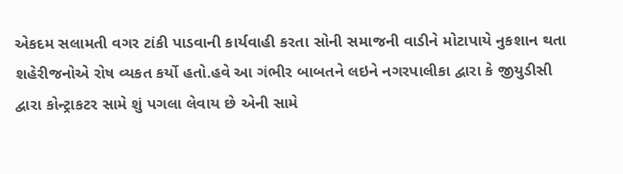એકદમ સલામતી વગર ટાંકી પાડવાની કાર્યવાહી કરતા સોની સમાજની વાડીને મોટાપાયે નુકશાન થતા શહેરીજનોએ રોષ વ્યકત કર્યો હતો.હવે આ ગંભીર બાબતને લઇને નગરપાલીકા દ્વારા કે જીયુડીસી દ્વારા કોન્ટ્રાકટર સામે શું પગલા લેવાય છે એની સામે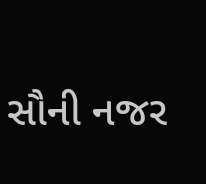સૌની નજર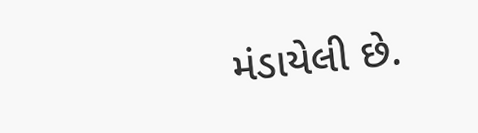મંડાયેલી છે.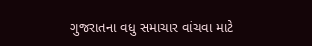ગુજરાતના વધુ સમાચાર વાંચવા માટે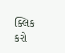ક્લિક કરો